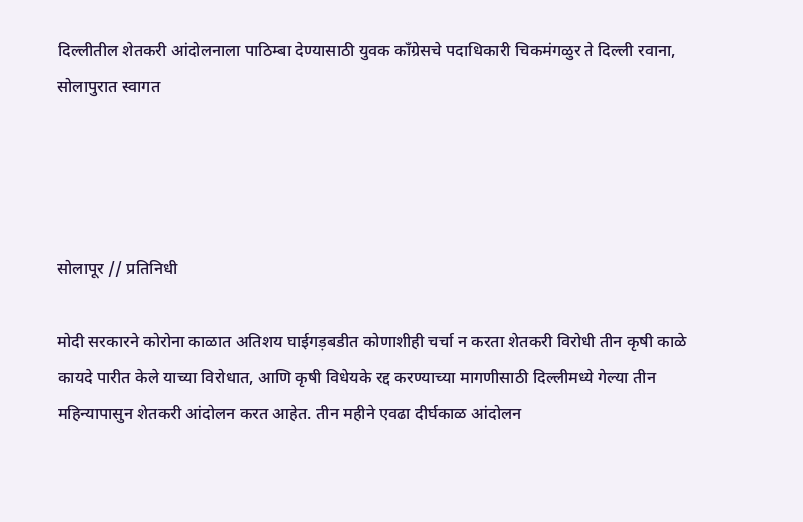दिल्लीतील शेतकरी आंदोलनाला पाठिम्बा देण्यासाठी युवक काँग्रेसचे पदाधिकारी चिकमंगळुर ते दिल्ली रवाना, सोलापुरात स्वागत




सोलापूर // प्रतिनिधी

मोदी सरकारने कोरोना काळात अतिशय घाईगड़बडीत कोणाशीही चर्चा न करता शेतकरी विरोधी तीन कृषी काळे कायदे पारीत केले याच्या विरोधात, आणि कृषी विधेयके रद्द करण्याच्या मागणीसाठी दिल्लीमध्ये गेल्या तीन महिन्यापासुन शेतकरी आंदोलन करत आहेत. तीन महीने एवढा दीर्घकाळ आंदोलन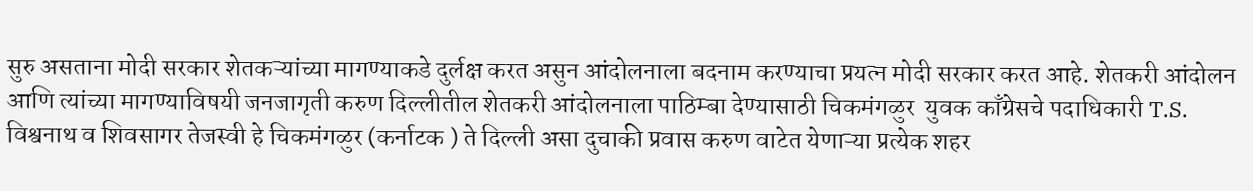सुरु असताना मोदी सरकार शेतकऱ्यांच्या मागण्याकडे दुर्लक्ष करत असुन आंदोलनाला बदनाम करण्याचा प्रयत्न मोदी सरकार करत आहे. शेतकरी आंदोलन आणि त्यांच्या मागण्याविषयी जनजागृती करुण दिल्लीतील शेतकरी आंदोलनाला पाठिम्बा देण्यासाठी चिकमंगळुर  युवक काँग्रेसचे पदाधिकारी T.S. विश्वनाथ व शिवसागर तेजस्वी हे चिकमंगळुर (कर्नाटक ) ते दिल्ली असा दुचाकी प्रवास करुण वाटेत येणाऱ्या प्रत्येक शहर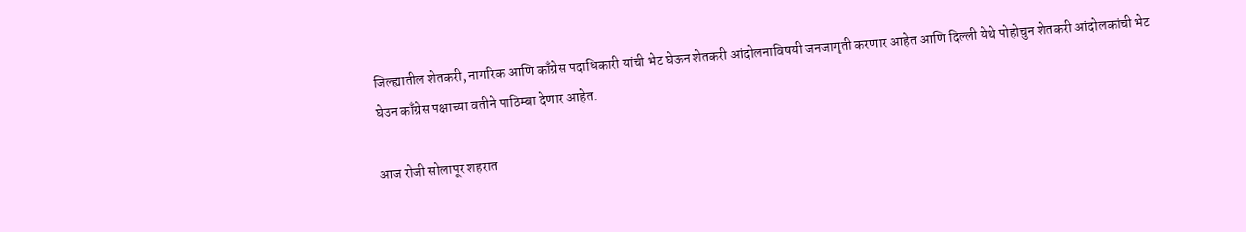जिल्ह्यातील शेतकरी, नागरिक आणि काँग्रेस पदाधिकारी यांची भेट घेऊन शेतकरी आंदोलनाविषयी जनजागृती करणार आहेत आणि दिल्ली येथे पोहोचुन शेतकरी आंदोलकांची भेट घेउन काँग्रेस पक्षाच्या वतीने पाठिम्बा देणार आहेत.

आज रोजी सोलापूर शहरात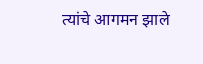त्यांचे आगमन झाले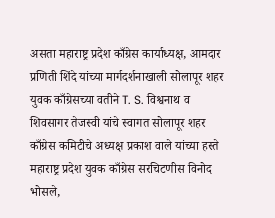असता महाराष्ट्र प्रदेश काँग्रेस कार्याध्यक्ष, आमदार प्रणिती शिंदे यांच्या मार्गदर्शनाखाली सोलापूर शहर युवक काँग्रेसच्या वतीने T. S. विश्वनाथ व शिवसागर तेजस्वी यांचे स्वागत सोलापूर शहर काँग्रेस कमिटीचे अध्यक्ष प्रकाश वाले यांच्या हस्ते महाराष्ट्र प्रदेश युवक काँग्रेस सरचिटणीस विनोद भोसले,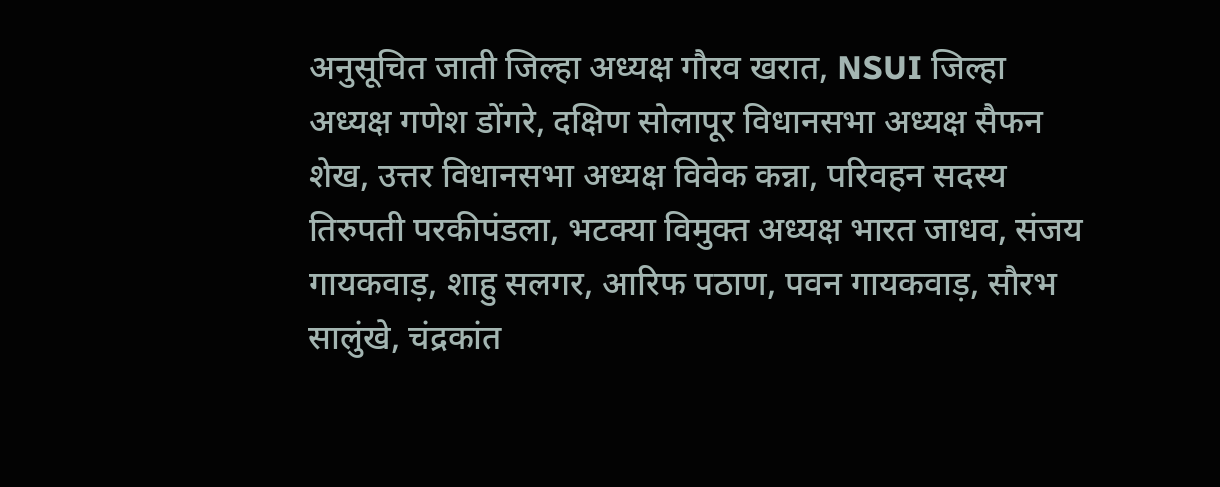अनुसूचित जाती जिल्हा अध्यक्ष गौरव खरात, NSUI जिल्हा अध्यक्ष गणेश डोंगरे, दक्षिण सोलापूर विधानसभा अध्यक्ष सैफन शेख, उत्तर विधानसभा अध्यक्ष विवेक कन्ना, परिवहन सदस्य तिरुपती परकीपंडला, भटक्या विमुक्त अध्यक्ष भारत जाधव, संजय गायकवाड़, शाहु सलगर, आरिफ पठाण, पवन गायकवाड़, सौरभ सालुंखे, चंद्रकांत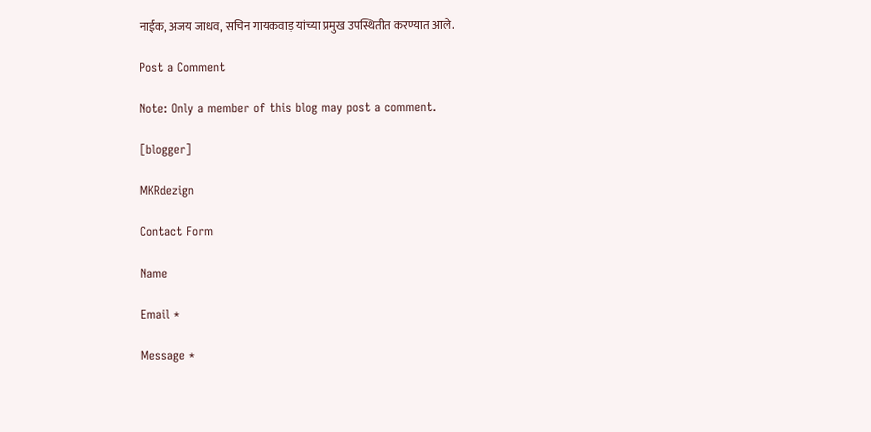नाईक, अजय जाधव, सचिन गायकवाड़ यांच्या प्रमुख उपस्थितीत करण्यात आले.

Post a Comment

Note: Only a member of this blog may post a comment.

[blogger]

MKRdezign

Contact Form

Name

Email *

Message *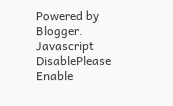Powered by Blogger.
Javascript DisablePlease Enable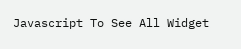Javascript To See All Widget